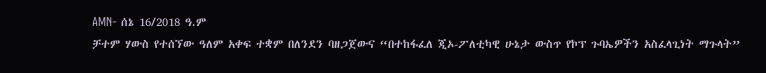AMN- ሰኔ 16/2018 ዓ.ም
ቻተም ሃውስ የተሰኘው ዓለም አቀፍ ተቋም በለንደን ባዘጋጀውና “በተከፋፈለ ጂኦ-ፖለቲካዊ ሁኔታ ውስጥ የኮፕ ጉባኤዎችን አስፈላጊነት ማጉላት”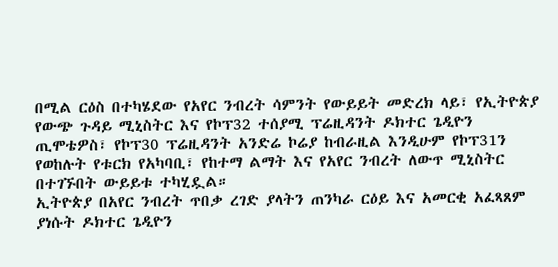በሚል ርዕስ በተካሄደው የአየር ንብረት ሳምንት የውይይት መድረክ ላይ፣ የኢትዮጵያ የውጭ ጉዳይ ሚኒስትር እና የኮፕ32 ተሰያሚ ፕሬዚዳንት ዶክተር ጌዲዮን ጢሞቴዎስ፣ የኮፕ30 ፕሬዚዳንት አንድሬ ኮሬያ ከብራዚል እንዲሁም የኮፕ31ን የወከሉት የቱርክ የአካባቢ፣ የከተማ ልማት እና የአየር ንብረት ለውጥ ሚኒስትር በተገኙበት ውይይቱ ተካሂዷል።
ኢትዮጵያ በአየር ንብረት ጥበቃ ረገድ ያላትን ጠንካራ ርዕይ እና አመርቂ አፈጻጸም ያነሱት ዶክተር ጌዲዮን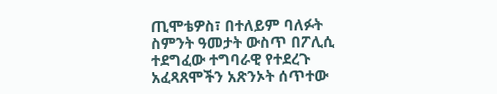ጢሞቴዎስ፣ በተለይም ባለፉት ስምንት ዓመታት ውስጥ በፖሊሲ ተደግፈው ተግባራዊ የተደረጉ አፈጻጸሞችን አጽንኦት ሰጥተው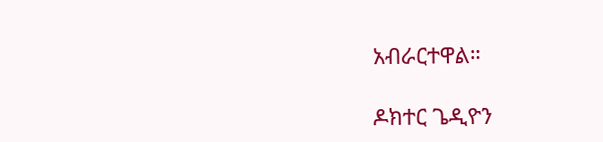አብራርተዋል።

ዶክተር ጌዲዮን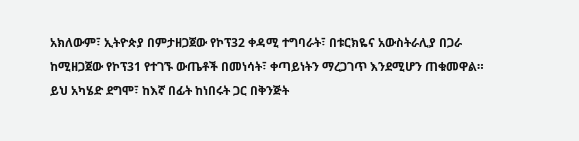አክለውም፣ ኢትዮጵያ በምታዘጋጀው የኮፕ32 ቀዳሚ ተግባራት፣ በቱርክዬና አውስትራሊያ በጋራ ከሚዘጋጀው የኮፕ31 የተገኙ ውጤቶች በመነሳት፣ ቀጣይነትን ማረጋገጥ እንደሚሆን ጠቁመዋል።
ይህ አካሄድ ደግሞ፣ ከእኛ በፊት ከነበሩት ጋር በቅንጅት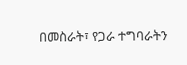በመስራት፣ የጋራ ተግባራትን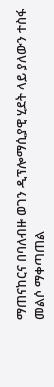ማጠናከርና በባለብዙ ወገን ዲፕሎማሲያዊ ሂደት ላይ ያለውን ተስፋ መልሶ ማቀጣጠል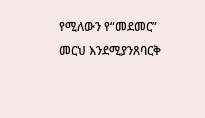የሚለውን የ“መደመር” መርህ እንደሚያንጸባርቅ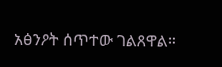አፅንዖት ሰጥተው ገልጸዋል።